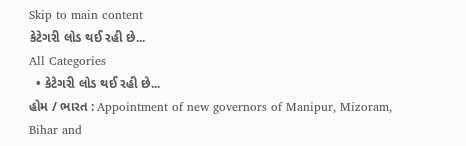Skip to main content
કેટેગરી લોડ થઈ રહી છે...
All Categories
  • કેટેગરી લોડ થઈ રહી છે...
હોમ / ભારત : Appointment of new governors of Manipur, Mizoram, Bihar and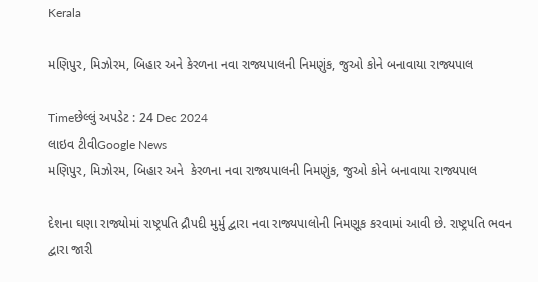Kerala

મણિપુર, મિઝોરમ, બિહાર અને કેરળના નવા રાજ્યપાલની નિમણુંક, જુઓ કોને બનાવાયા રાજ્યપાલ

Timeછેલ્લું અપડેટ : 24 Dec 2024
લાઇવ ટીવીGoogle News
મણિપુર, મિઝોરમ, બિહાર અને  કેરળના નવા રાજ્યપાલની નિમણુંક, જુઓ કોને બનાવાયા રાજ્યપાલ

દેશના ઘણા રાજ્યોમાં રાષ્ટ્રપતિ દ્રૌપદી મુર્મુ દ્વારા નવા રાજ્યપાલોની નિમણૂક કરવામાં આવી છે. રાષ્ટ્રપતિ ભવન દ્વારા જારી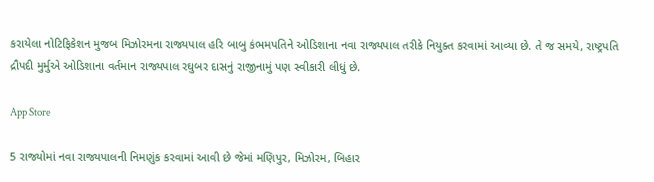કરાયેલા નોટિફિકેશન મુજબ મિઝોરમના રાજ્યપાલ હરિ બાબુ કંભમપતિને ઓડિશાના નવા રાજ્યપાલ તરીકે નિયુક્ત કરવામાં આવ્યા છે. તે જ સમયે, રાષ્ટ્રપતિ દ્રૌપદી મુર્મુએ ઓડિશાના વર્તમાન રાજ્યપાલ રઘુબર દાસનું રાજીનામું પણ સ્વીકારી લીધું છે.

App Store

5 રાજ્યોમાં નવા રાજ્યપાલની નિમણુંક કરવામાં આવી છે જેમાં મણિપુર, મિઝોરમ, બિહાર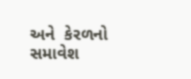અને  કેરળનો સમાવેશ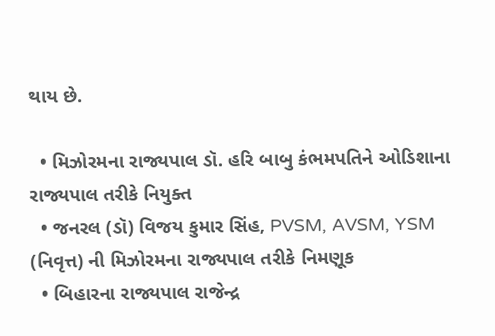થાય છે.

  • મિઝોરમના રાજ્યપાલ ડૉ. હરિ બાબુ કંભમપતિને ઓડિશાના રાજ્યપાલ તરીકે નિયુક્ત
  • જનરલ (ડૉ) વિજય કુમાર સિંહ, PVSM, AVSM, YSM (નિવૃત્ત) ની મિઝોરમના રાજ્યપાલ તરીકે નિમણૂક
  • બિહારના રાજ્યપાલ રાજેન્દ્ર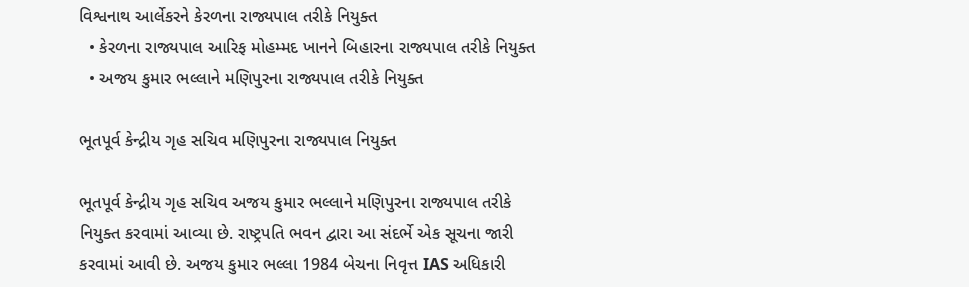વિશ્વનાથ આર્લેકરને કેરળના રાજ્યપાલ તરીકે નિયુક્ત
  • કેરળના રાજ્યપાલ આરિફ મોહમ્મદ ખાનને બિહારના રાજ્યપાલ તરીકે નિયુક્ત
  • અજય કુમાર ભલ્લાને મણિપુરના રાજ્યપાલ તરીકે નિયુક્ત

ભૂતપૂર્વ કેન્દ્રીય ગૃહ સચિવ મણિપુરના રાજ્યપાલ નિયુક્ત

ભૂતપૂર્વ કેન્દ્રીય ગૃહ સચિવ અજય કુમાર ભલ્લાને મણિપુરના રાજ્યપાલ તરીકે નિયુક્ત કરવામાં આવ્યા છે. રાષ્ટ્રપતિ ભવન દ્વારા આ સંદર્ભે એક સૂચના જારી કરવામાં આવી છે. અજય કુમાર ભલ્લા 1984 બેચના નિવૃત્ત IAS અધિકારી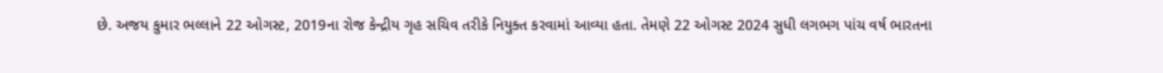છે. અજય કુમાર ભલ્લાને 22 ઓગસ્ટ, 2019ના રોજ કેન્દ્રીય ગૃહ સચિવ તરીકે નિયુક્ત કરવામાં આવ્યા હતા. તેમણે 22 ઓગસ્ટ 2024 સુધી લગભગ પાંચ વર્ષ ભારતના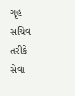ગૃહ સચિવ તરીકે સેવા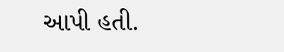આપી હતી.